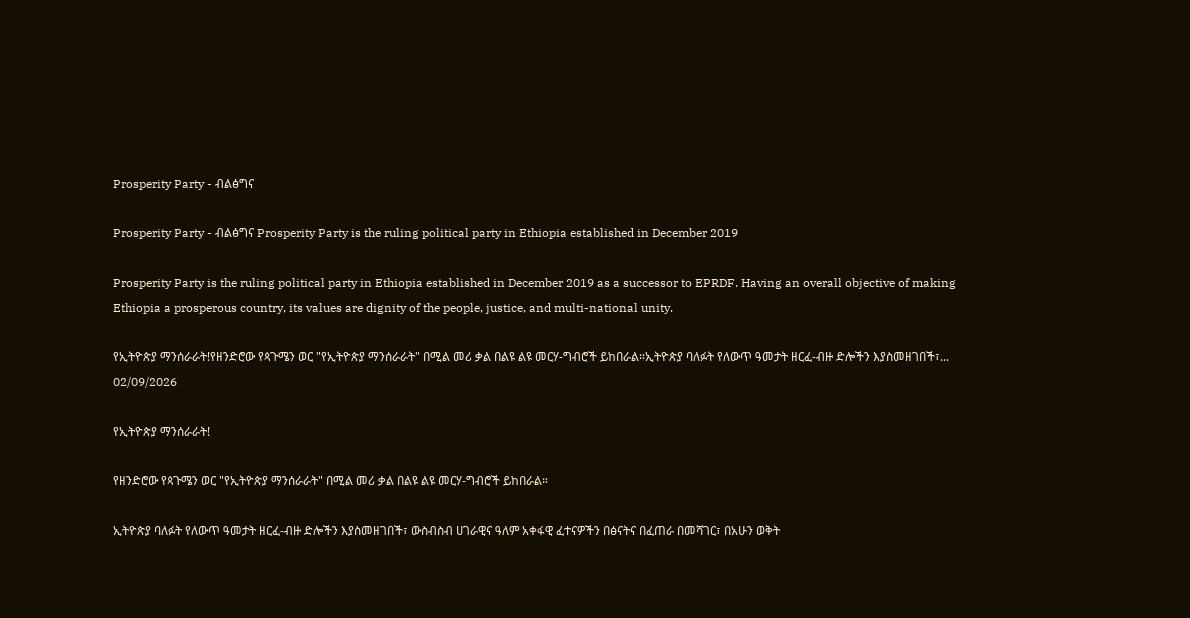Prosperity Party - ብልፅግና

Prosperity Party - ብልፅግና Prosperity Party is the ruling political party in Ethiopia established in December 2019

Prosperity Party is the ruling political party in Ethiopia established in December 2019 as a successor to EPRDF. Having an overall objective of making Ethiopia a prosperous country, its values are dignity of the people, justice, and multi-national unity.

የኢትዮጵያ ማንሰራራት!የዘንድሮው የጳጉሜን ወር "የኢትዮጵያ ማንሰራራት" በሚል መሪ ቃል በልዩ ልዩ መርሃ-ግብሮች ይከበራል።ኢትዮጵያ ባለፉት የለውጥ ዓመታት ዘርፈ-ብዙ ድሎችን እያስመዘገበች፣...
02/09/2026

የኢትዮጵያ ማንሰራራት!

የዘንድሮው የጳጉሜን ወር "የኢትዮጵያ ማንሰራራት" በሚል መሪ ቃል በልዩ ልዩ መርሃ-ግብሮች ይከበራል።

ኢትዮጵያ ባለፉት የለውጥ ዓመታት ዘርፈ-ብዙ ድሎችን እያስመዘገበች፣ ውስብስብ ሀገራዊና ዓለም አቀፋዊ ፈተናዎችን በፅናትና በፈጠራ በመሻገር፣ በአሁን ወቅት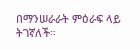በማንሠራራት ምዕራፍ ላይ ትገኛለች።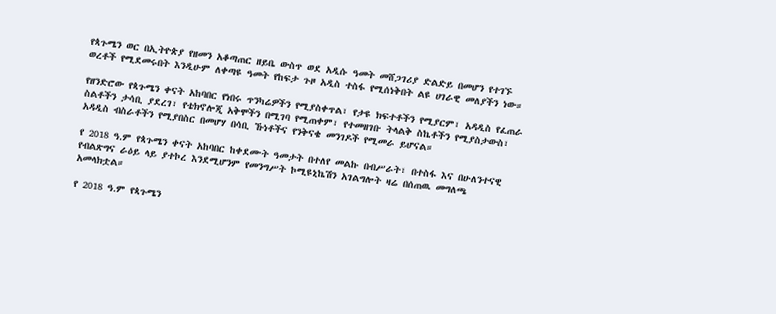የጳጉሜን ወር በኢትዮጵያ የዘመን አቆጣጠር ዘይቤ ውስጥ ወደ አዲሱ ዓመት መሸጋገሪያ ድልድይ በመሆን የተገኙ ወረቶች የሚደመሩበት እንዲሁም ለቀጣዩ ዓመት የከፍታ ጉዞ አዲስ ተስፋ የሚሰነቅበት ልዩ ሀገራዊ መለያችን ነው።

የዘንድሮው የጳጉሜን ቀናት አከባበር የነበሩ ጥንካሬዎችን የሚያስቀጥል፣ የታዩ ክፍተቶችን የሚያርም፣ አዳዲስ የፈጠራ ስልቶችን ታሳቢ ያደረገ፣ የቴክኖሎጂ አቅሞችን በሚገባ የሚጠቀም፣ የተመዘገቡ ትላልቅ ስኬቶችን የሚያስታውስ፣ አዳዲስ ብስራቶችን የሚያበስር በመሆሃ በሳቢ ኹነቶችና የንቅናቄ መንገዶች የሚመራ ይሆናል።

የ 2018 ዓ.ም የጳጉሜን ቀናት አከባበር ከቀደሙት ዓመታት በተለየ መልኩ በብሥራት፣ በተስፋ እና በሁለንተናዊ የብልጽግና ራዕይ ላይ ያተኮረ እንደሚሆንም የመንግሥት ኮሚዩኒኬሽን አገልግሎት ዛሬ በሰጠዉ መግለጫ አመላክቷል።

የ 2018 ዓ.ም የጳጉሜን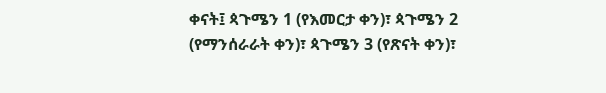ቀናት፤ ጳጉሜን 1 (የእመርታ ቀን)፣ ጳጉሜን 2 (የማንሰራራት ቀን)፣ ጳጉሜን 3 (የጽናት ቀን)፣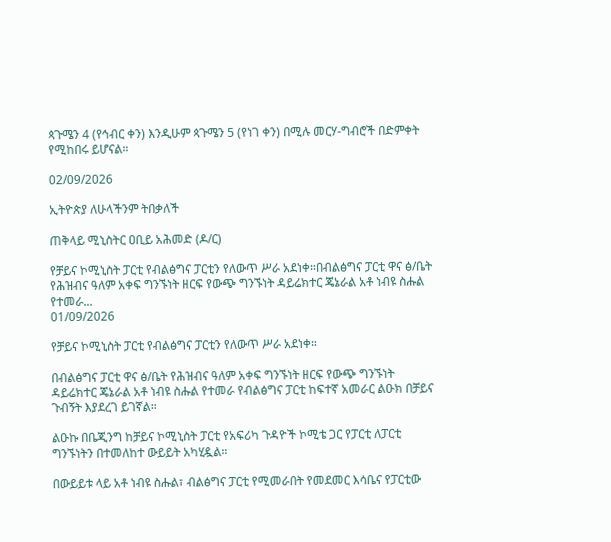ጳጉሜን 4 (የኅብር ቀን) እንዲሁም ጳጉሜን 5 (የነገ ቀን) በሚሉ መርሃ-ግብሮች በድምቀት የሚከበሩ ይሆናል።

02/09/2026

ኢትዮጵያ ለሁላችንም ትበቃለች

ጠቅላይ ሚኒስትር ዐቢይ አሕመድ (ዶ/ር)

የቻይና ኮሚኒስት ፓርቲ የብልፅግና ፓርቲን የለውጥ ሥራ አደነቀ።በብልፅግና ፓርቲ ዋና ፅ/ቤት የሕዝብና ዓለም አቀፍ ግንኙነት ዘርፍ የውጭ ግንኙነት ዳይሬክተር ጄኔራል አቶ ነብዩ ስሑል የተመራ...
01/09/2026

የቻይና ኮሚኒስት ፓርቲ የብልፅግና ፓርቲን የለውጥ ሥራ አደነቀ።

በብልፅግና ፓርቲ ዋና ፅ/ቤት የሕዝብና ዓለም አቀፍ ግንኙነት ዘርፍ የውጭ ግንኙነት ዳይሬክተር ጄኔራል አቶ ነብዩ ስሑል የተመራ የብልፅግና ፓርቲ ከፍተኛ አመራር ልዑክ በቻይና ጉብኝት እያደረገ ይገኛል።

ልዑኩ በቤጂንግ ከቻይና ኮሚኒስት ፓርቲ የአፍሪካ ጉዳዮች ኮሚቴ ጋር የፓርቲ ለፓርቲ ግንኙነትን በተመለከተ ውይይት አካሂዷል።

በውይይቱ ላይ አቶ ነብዩ ስሑል፣ ብልፅግና ፓርቲ የሚመራበት የመደመር እሳቤና የፓርቲው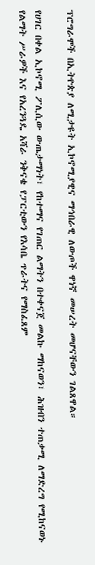ፕሮግራሞች በኢትዮጵያ ለሚታዩት ኢኮኖሚያዊና ማኅበራዊ ለውጦች ዋነኛ መሠረት መሆናቸውን ገልጸዋል።

የሀገር በቀል ኢኮኖሚ ፖሊሲው ውጤታማነት፣ የከተማና የገጠር ልማትን በተቀናጀ መልኩ ማከናወን፣ ሕዝብን ተጠቃሚ ለማድረግ የሚከናወኑ የልማት ሥራዎች እና የአረንጓዴ አሻራ ንቅናቄ የፓርቲውን የእሳቤ ጥራትና የማስፈጸም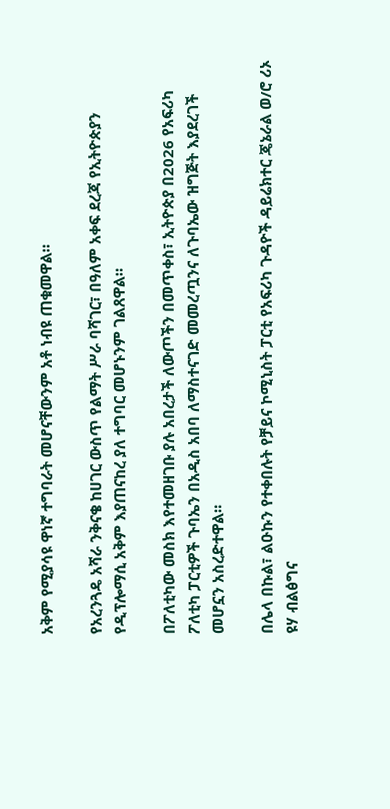አቅም የሚያሳዩ ዋነኛ ተግባራት መሆናቸውንም አቶ ነብዩ ጠቁመዋል።

የአረንጓዴ አሻራ ንቅናቄ ከሀገር ውስጥ የልማት ሥራ ባሻገር፣ በዓለም አቀፍ ደረጃ የኢትዮጵያን የዲፕሎማሲ አቅም እያጠናከረ ያለ ተግባር መሆኑንም ገልጸዋል።

በፖለቲካው መስክ እየተመዘገቡ ያሉ አበረታች ለውጦችን በመጥቀስ፣ ኢትዮጵያ በ2026 የአፍሪካ ፖለቲካ ፓርቲዎች ጉባኤን በአዲስ አበባ ለማስተናገድ መመረጧንና ለጉባኤው ዝግጅት እያደረገች መሆኗን አስረድተዋል።

በሌላ በኩል፣ ልዑኩን የተቀበሉት የቻይና ኮሚኒስት ፓርቲ የአፍሪካ ጉዳዮች ዳይሬክተር ጄኔራል ወ/ሮ ሪኦ ዩሃ ብልፅግና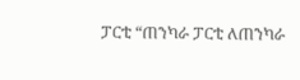ፓርቲ “ጠንካራ ፓርቲ ለጠንካራ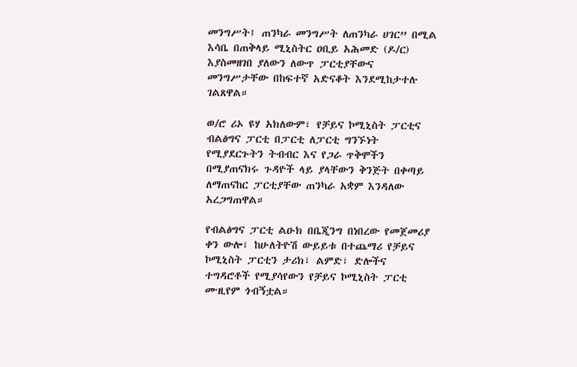መንግሥት፤ ጠንካራ መንግሥት ለጠንካራ ሀገር” በሚል እሳቤ በጠቅላይ ሚኒስትር ዐቢይ አሕመድ (ዶ/ር) እያስመዘገበ ያለውን ለውጥ ፓርቲያቸውና መንግሥታቸው በከፍተኛ አድናቆት እንደሚከታተሉ ገልጸዋል።

ወ/ሮ ሪኦ ዩሃ አክለውም፣ የቻይና ኮሚኒስት ፓርቲና ብልፅግና ፓርቲ በፓርቲ ለፓርቲ ግንኙነት የሚያደርጉትን ትብብር እና የጋራ ጥቅሞችን በሚያጠናክሩ ጉዳዮች ላይ ያላቸውን ቅንጅት በቀጣይ ለማጠናከር ፓርቲያቸው ጠንካራ አቋም እንዳለው አረጋግጠዋል።

የብልፅግና ፓርቲ ልዑክ በቤጂንግ በነበረው የመጀመሪያ ቀን ውሎ፣ ከሁለትዮሽ ውይይቱ በተጨማሪ የቻይና ኮሚኒስት ፓርቲን ታሪክ፣ ልምድ፣ ድሎችና ተግዳሮቶች የሚያሳየውን የቻይና ኮሚኒስት ፓርቲ ሙዚየም ጎብኝቷል።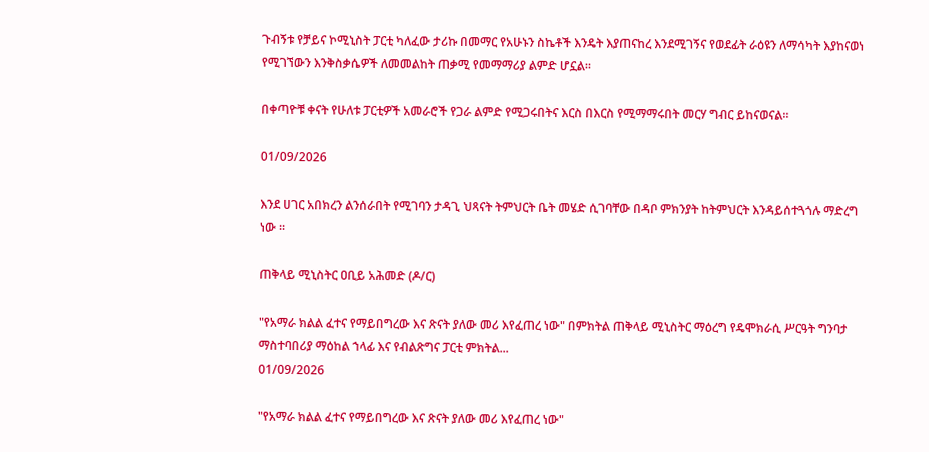ጉብኝቱ የቻይና ኮሚኒስት ፓርቲ ካለፈው ታሪኩ በመማር የአሁኑን ስኬቶች እንዴት እያጠናከረ እንደሚገኝና የወደፊት ራዕዩን ለማሳካት እያከናወነ የሚገኘውን እንቅስቃሴዎች ለመመልከት ጠቃሚ የመማማሪያ ልምድ ሆኗል።

በቀጣዮቹ ቀናት የሁለቱ ፓርቲዎች አመራሮች የጋራ ልምድ የሚጋሩበትና እርስ በእርስ የሚማማሩበት መርሃ ግብር ይከናወናል።

01/09/2026

እንደ ሀገር አበክረን ልንሰራበት የሚገባን ታዳጊ ህጻናት ትምህርት ቤት መሄድ ሲገባቸው በዳቦ ምክንያት ከትምህርት እንዳይሰተጓጎሉ ማድረግ ነው ።

ጠቅላይ ሚኒስትር ዐቢይ አሕመድ (ዶ/ር)

"የአማራ ክልል ፈተና የማይበግረው እና ጽናት ያለው መሪ እየፈጠረ ነው" በምክትል ጠቅላይ ሚኒስትር ማዕረግ የዴሞክራሲ ሥርዓት ግንባታ ማስተባበሪያ ማዕከል ኀላፊ እና የብልጽግና ፓርቲ ምክትል...
01/09/2026

"የአማራ ክልል ፈተና የማይበግረው እና ጽናት ያለው መሪ እየፈጠረ ነው"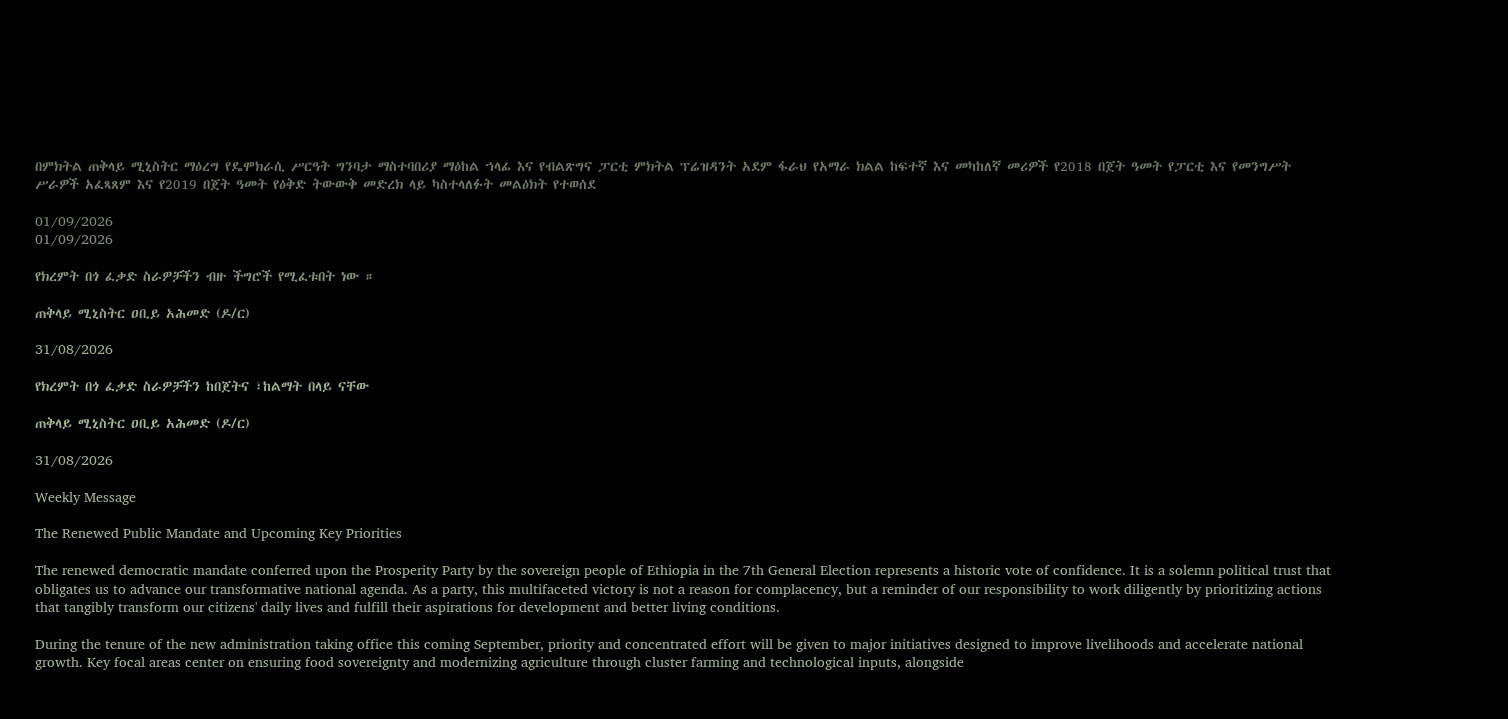በምክትል ጠቅላይ ሚኒስትር ማዕረግ የዴሞክራሲ ሥርዓት ግንባታ ማስተባበሪያ ማዕከል ኀላፊ እና የብልጽግና ፓርቲ ምክትል ፕሬዝዳንት አደም ፋራህ የአማራ ክልል ከፍተኛ እና መካከለኛ መሪዎች የ2018 በጀት ዓመት የፓርቲ እና የመንግሥት ሥራዎች አፈጻጸም እና የ2019 በጀት ዓመት የዕቅድ ትውውቅ መድረክ ላይ ካስተላለፉት መልዕክት የተወሰደ

01/09/2026
01/09/2026

የክረምት በጎ ፈቃድ ስራዎቻችን ብዙ ችግሮች የሚፈቱበት ነው ።

ጠቅላይ ሚኒስትር ዐቢይ አሕመድ (ዶ/ር)

31/08/2026

የክረምት በጎ ፈቃድ ስራዎቻችን ከበጀትና ፣ከልማት በላይ ናቸው

ጠቅላይ ሚኒስትር ዐቢይ አሕመድ (ዶ/ር)

31/08/2026

Weekly Message

The Renewed Public Mandate and Upcoming Key Priorities

The renewed democratic mandate conferred upon the Prosperity Party by the sovereign people of Ethiopia in the 7th General Election represents a historic vote of confidence. It is a solemn political trust that obligates us to advance our transformative national agenda. As a party, this multifaceted victory is not a reason for complacency, but a reminder of our responsibility to work diligently by prioritizing actions that tangibly transform our citizens' daily lives and fulfill their aspirations for development and better living conditions.

During the tenure of the new administration taking office this coming September, priority and concentrated effort will be given to major initiatives designed to improve livelihoods and accelerate national growth. Key focal areas center on ensuring food sovereignty and modernizing agriculture through cluster farming and technological inputs, alongside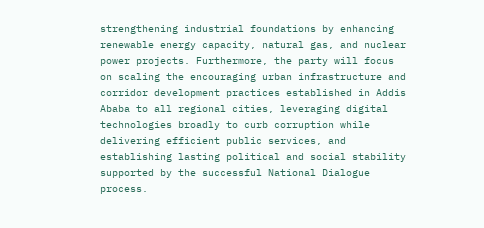strengthening industrial foundations by enhancing renewable energy capacity, natural gas, and nuclear power projects. Furthermore, the party will focus on scaling the encouraging urban infrastructure and corridor development practices established in Addis Ababa to all regional cities, leveraging digital technologies broadly to curb corruption while delivering efficient public services, and establishing lasting political and social stability supported by the successful National Dialogue process.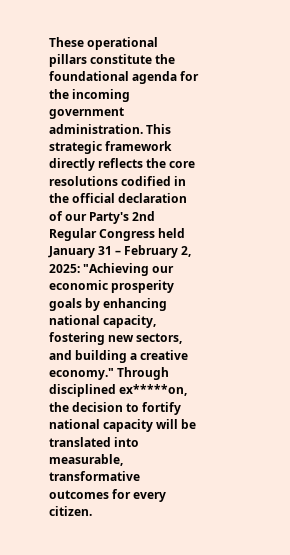These operational pillars constitute the foundational agenda for the incoming government administration. This strategic framework directly reflects the core resolutions codified in the official declaration of our Party's 2nd Regular Congress held January 31 – February 2, 2025: "Achieving our economic prosperity goals by enhancing national capacity, fostering new sectors, and building a creative economy." Through disciplined ex*****on, the decision to fortify national capacity will be translated into measurable, transformative outcomes for every citizen.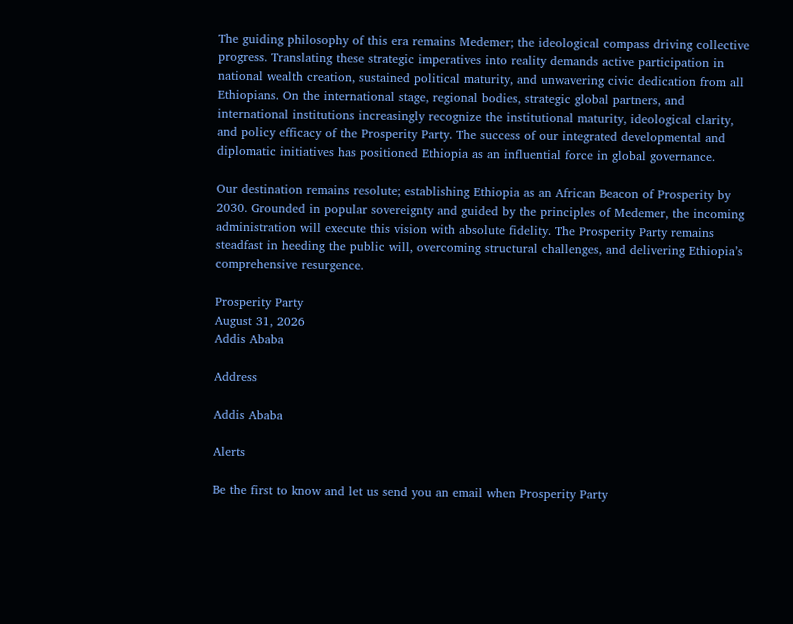The guiding philosophy of this era remains Medemer; the ideological compass driving collective progress. Translating these strategic imperatives into reality demands active participation in national wealth creation, sustained political maturity, and unwavering civic dedication from all Ethiopians. On the international stage, regional bodies, strategic global partners, and international institutions increasingly recognize the institutional maturity, ideological clarity, and policy efficacy of the Prosperity Party. The success of our integrated developmental and diplomatic initiatives has positioned Ethiopia as an influential force in global governance.

Our destination remains resolute; establishing Ethiopia as an African Beacon of Prosperity by 2030. Grounded in popular sovereignty and guided by the principles of Medemer, the incoming administration will execute this vision with absolute fidelity. The Prosperity Party remains steadfast in heeding the public will, overcoming structural challenges, and delivering Ethiopia’s comprehensive resurgence.

Prosperity Party
August 31, 2026
Addis Ababa

Address

Addis Ababa

Alerts

Be the first to know and let us send you an email when Prosperity Party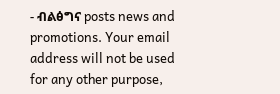- ብልፅግና posts news and promotions. Your email address will not be used for any other purpose,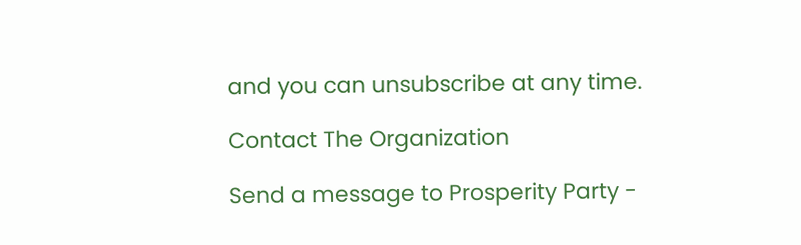and you can unsubscribe at any time.

Contact The Organization

Send a message to Prosperity Party -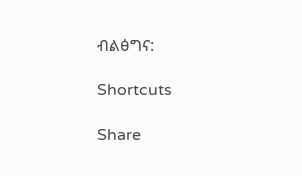ብልፅግና:

Shortcuts

Share